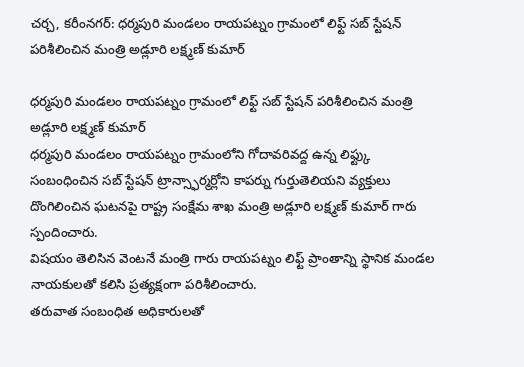చర్చ, కరీంనగర్: ధర్మపురి మండలం రాయపట్నం గ్రామంలో లిఫ్ట్ సబ్ స్టేషన్ పరిశీలించిన మంత్రి అడ్లూరి లక్ష్మణ్ కుమార్

ధర్మపురి మండలం రాయపట్నం గ్రామంలో లిఫ్ట్ సబ్ స్టేషన్ పరిశీలించిన మంత్రి అడ్లూరి లక్ష్మణ్ కుమార్
ధర్మపురి మండలం రాయపట్నం గ్రామంలోని గోదావరివద్ద ఉన్న లిఫ్ట్కు సంబంధించిన సబ్ స్టేషన్ ట్రాన్స్ఫార్మర్లోని కాపర్ను గుర్తుతెలియని వ్యక్తులు దొంగిలించిన ఘటనపై రాష్ట్ర సంక్షేమ శాఖ మంత్రి అడ్లూరి లక్ష్మణ్ కుమార్ గారు స్పందించారు.
విషయం తెలిసిన వెంటనే మంత్రి గారు రాయపట్నం లిఫ్ట్ ప్రాంతాన్ని స్థానిక మండల నాయకులతో కలిసి ప్రత్యక్షంగా పరిశీలించారు.
తరువాత సంబంధిత అధికారులతో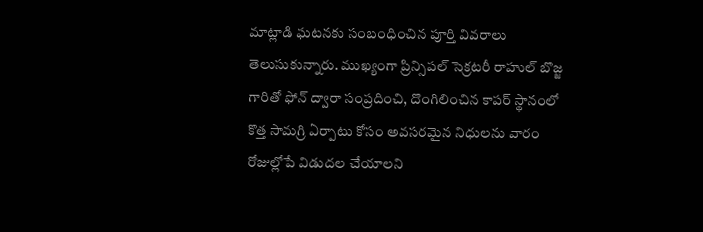మాట్లాడి ఘటనకు సంబంధించిన పూర్తి వివరాలు తెలుసుకున్నారు. ముఖ్యంగా ప్రిన్సిపల్ సెక్రటరీ రాహుల్ బొజ్జ గారితో ఫోన్ ద్వారా సంప్రదించి, దొంగిలించిన కాపర్ స్థానంలో కొత్త సామగ్రి ఏర్పాటు కోసం అవసరమైన నిధులను వారం రోజుల్లోపే విడుదల చేయాలని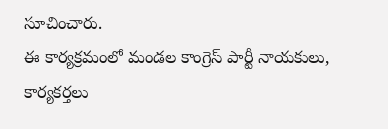సూచించారు.
ఈ కార్యక్రమంలో మండల కాంగ్రెస్ పార్టీ నాయకులు, కార్యకర్తలు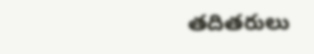తదితరులు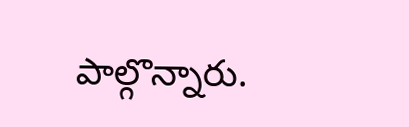పాల్గొన్నారు.